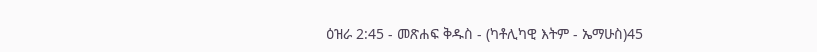ዕዝራ 2:45 - መጽሐፍ ቅዱስ - (ካቶሊካዊ እትም - ኤማሁስ)45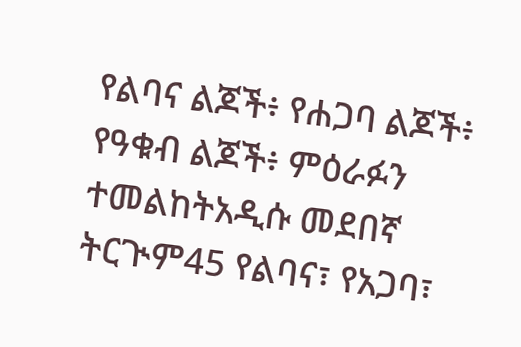የልባና ልጆች፥ የሐጋባ ልጆች፥ የዓቁብ ልጆች፥ ምዕራፉን ተመልከትአዲሱ መደበኛ ትርጒም45 የልባና፣ የአጋባ፣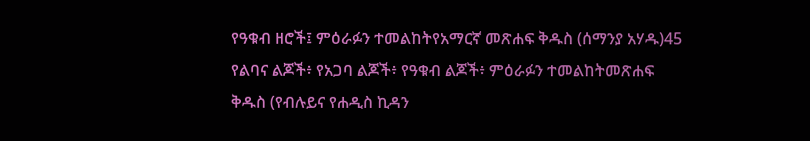የዓቁብ ዘሮች፤ ምዕራፉን ተመልከትየአማርኛ መጽሐፍ ቅዱስ (ሰማንያ አሃዱ)45 የልባና ልጆች፥ የአጋባ ልጆች፥ የዓቁብ ልጆች፥ ምዕራፉን ተመልከትመጽሐፍ ቅዱስ (የብሉይና የሐዲስ ኪዳን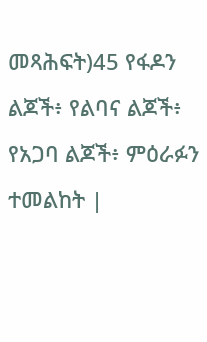መጻሕፍት)45 የፋዶን ልጆች፥ የልባና ልጆች፥ የአጋባ ልጆች፥ ምዕራፉን ተመልከት |